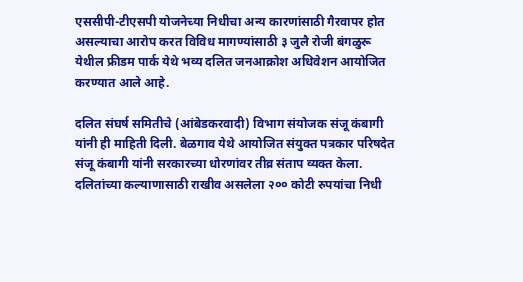एससीपी-टीएसपी योजनेच्या निधीचा अन्य कारणांसाठी गैरवापर होत असल्याचा आरोप करत विविध मागण्यांसाठी ३ जुलै रोजी बंगळुरू येथील फ्रीडम पार्क येथे भव्य दलित जनआक्रोश अधिवेशन आयोजित करण्यात आले आहे.

दलित संघर्ष समितीचे (आंबेडकरवादी) विभाग संयोजक संजू कंबागी यांनी ही माहिती दिली. बेळगाव येथे आयोजित संयुक्त पत्रकार परिषदेत संजू कंबागी यांनी सरकारच्या धोरणांवर तीव्र संताप व्यक्त केला. दलितांच्या कल्याणासाठी राखीव असलेला २०० कोटी रुपयांचा निधी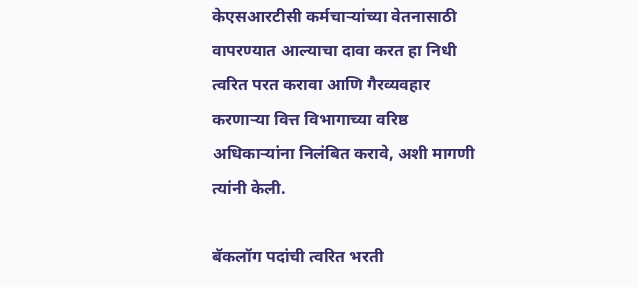केएसआरटीसी कर्मचाऱ्यांच्या वेतनासाठी वापरण्यात आल्याचा दावा करत हा निधी त्वरित परत करावा आणि गैरव्यवहार करणाऱ्या वित्त विभागाच्या वरिष्ठ अधिकाऱ्यांना निलंबित करावे, अशी मागणी त्यांनी केली.

बॅकलॉग पदांची त्वरित भरती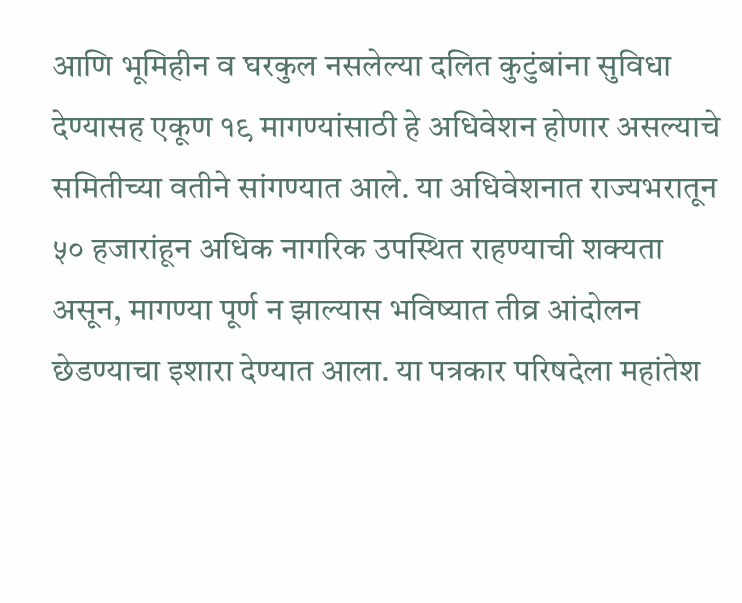आणि भूमिहीन व घरकुल नसलेल्या दलित कुटुंबांना सुविधा देण्यासह एकूण १९ मागण्यांसाठी हे अधिवेशन होणार असल्याचे समितीच्या वतीने सांगण्यात आले. या अधिवेशनात राज्यभरातून ५० हजारांहून अधिक नागरिक उपस्थित राहण्याची शक्यता असून, मागण्या पूर्ण न झाल्यास भविष्यात तीव्र आंदोलन छेडण्याचा इशारा देण्यात आला. या पत्रकार परिषदेला महांतेश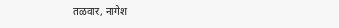तळवार, नागेश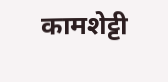कामशेट्टी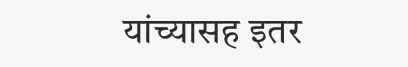यांच्यासह इतर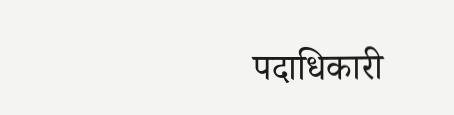पदाधिकारी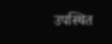उपस्थित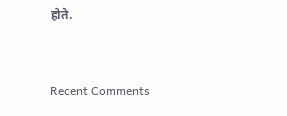होते.


Recent Comments